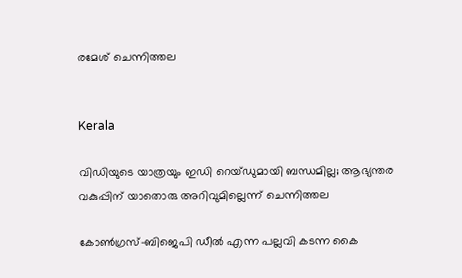രമേശ് ചെന്നിത്തല


Kerala

വിഡിയുടെ യാത്രയും ഇഡി റെയ്ഡുമായി ബന്ധമില്ല; ആഭ്യന്തര വകുപ്പിന് യാതൊരു അറിവുമില്ലെന്ന് ചെന്നിത്തല

കോൺഗ്രസ്-ബിജെപി ഡീൽ എന്ന പല്ലവി കടന്ന കൈ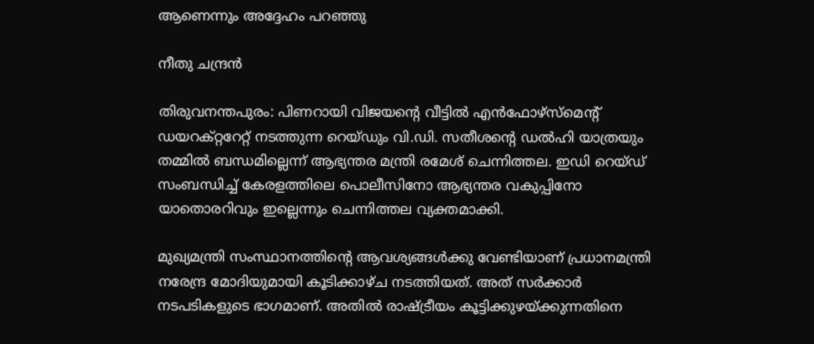ആണെന്നും അദ്ദേഹം പറഞ്ഞു

നീതു ചന്ദ്രൻ

തിരുവനന്തപുരം: പിണറായി വിജയന്‍റെ വീട്ടിൽ എൻഫോഴ്സ്മെന്‍റ് ഡയറക്റ്ററേറ്റ് നടത്തുന്ന റെയ്ഡും വി.ഡി. സതീശന്‍റെ ഡൽഹി യാത്രയും തമ്മിൽ ബന്ധമില്ലെന്ന് ആഭ്യന്തര മന്ത്രി രമേശ് ചെന്നിത്തല. ഇഡി റെയ്ഡ് സംബന്ധിച്ച് കേരളത്തിലെ പൊലീസിനോ ആഭ്യന്തര വകുപ്പിനോ യാതൊരറിവും ഇല്ലെന്നും ചെന്നിത്തല വ്യക്തമാക്കി.

മുഖ്യമന്ത്രി സംസ്ഥാനത്തിന്‍റെ ആവശ്യങ്ങൾക്കു വേണ്ടിയാണ് പ്രധാനമന്ത്രി നരേന്ദ്ര മോദിയുമായി കൂടിക്കാഴ്ച നടത്തിയത്. അത് സർക്കാർ നടപടികളുടെ ഭാഗമാണ്. അതിൽ രാഷ്ട്രീയം കൂ‌ട്ടിക്കുഴയ്ക്കുന്നതിനെ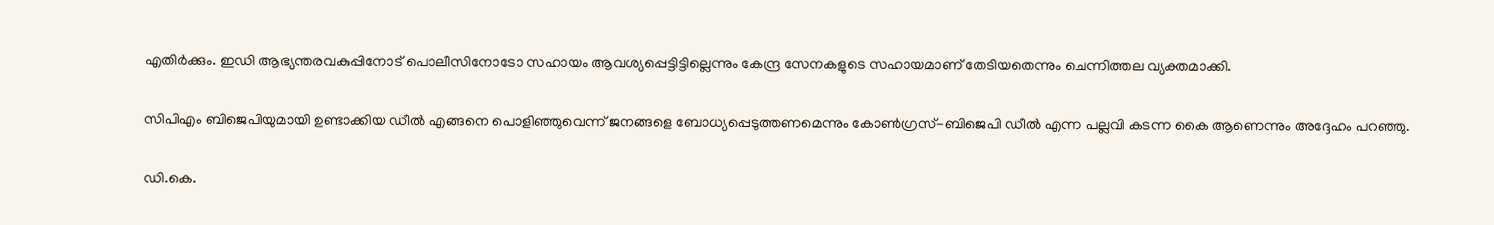എതിർക്കും. ഇഡി ആഭ്യന്തരവകുപ്പിനോട് പൊലീസിനോടോ സഹായം ആവശ്യപ്പെട്ടിട്ടില്ലെന്നും കേന്ദ്ര സേനകളുടെ സഹായമാണ് തേടിയതെന്നും ചെന്നിത്തല വ്യക്തമാക്കി.

സിപിഎം ബിജെപിയുമായി ഉണ്ടാക്കിയ ഡീൽ എങ്ങനെ പൊളിഞ്ഞുവെന്ന് ജനങ്ങളെ ബോധ്യപ്പെടുത്തണമെന്നും കോൺഗ്രസ്-ബിജെപി ഡീൽ എന്ന പല്ലവി കടന്ന കൈ ആണെന്നും അദ്ദേഹം പറഞ്ഞു.

ഡി.കെ.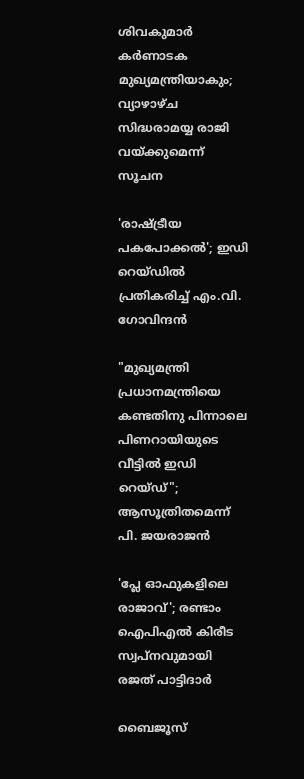ശിവകുമാർ കർണാടക മുഖ്യമന്ത്രിയാകും; വ്യാഴാഴ്ച സിദ്ധരാമയ്യ രാജി വയ്ക്കുമെന്ന് സൂചന

'രാഷ്ട്രീയ പകപോക്കൽ'; ഇഡി റെയ്‌ഡിൽ പ്രതികരിച്ച് എം.വി. ഗോവിന്ദൻ

"മുഖ്യമന്ത്രി പ്രധാനമന്ത്രിയെ കണ്ടതിനു പിന്നാലെ പിണറായിയുടെ വീട്ടിൽ ഇഡി റെയ്ഡ്"; ആസൂത്രിതമെന്ന് പി. ജയരാജൻ

'പ്ലേ ഓഫുകളിലെ രാജാവ്'; രണ്ടാം ഐപിഎൽ കിരീട സ്വപ്നവുമായി രജത് പാട്ടിദാർ

ബൈജൂസ്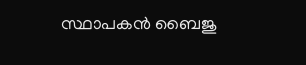സ്ഥാപകൻ ബൈജു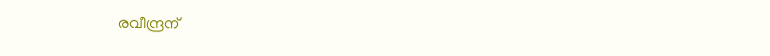രവീന്ദ്രന്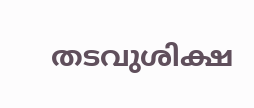തടവുശിക്ഷ